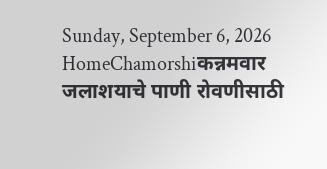Sunday, September 6, 2026
HomeChamorshiकन्नमवार जलाशयाचे पाणी रोवणीसाठी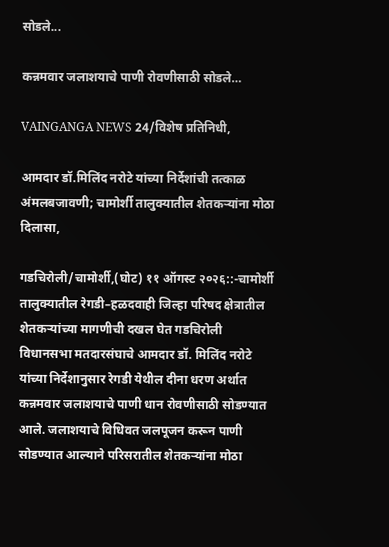सोडले...

कन्नमवार जलाशयाचे पाणी रोवणीसाठी सोडले…

VAINGANGA NEWS 24/विशेष प्रतिनिधी,

आमदार डॉ.मिलिंद नरोटे यांच्या निर्देशांची तत्काळ अंमलबजावणी; चामोर्शी तालुक्यातील शेतकऱ्यांना मोठा दिलासा,

गडचिरोली/चामोर्शी,(घोट) ११ ऑगस्ट २०२६::-चामोर्शी तालुक्यातील रेगडी–हळदवाही जिल्हा परिषद क्षेत्रातील शेतकऱ्यांच्या मागणीची दखल घेत गडचिरोली विधानसभा मतदारसंघाचे आमदार डॉ. मिलिंद नरोटे यांच्या निर्देशानुसार रेगडी येथील दीना धरण अर्थात कन्नमवार जलाशयाचे पाणी धान रोवणीसाठी सोडण्यात आले. जलाशयाचे विधिवत जलपूजन करून पाणी सोडण्यात आल्याने परिसरातील शेतकऱ्यांना मोठा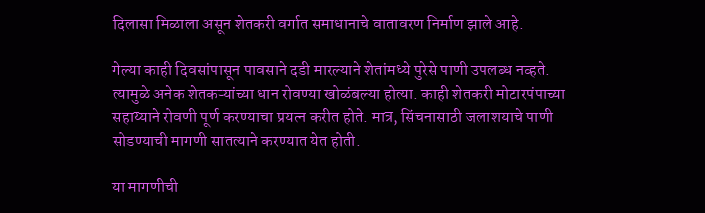दिलासा मिळाला असून शेतकरी वर्गात समाधानाचे वातावरण निर्माण झाले आहे.

गेल्या काही दिवसांपासून पावसाने दडी मारल्याने शेतांमध्ये पुरेसे पाणी उपलब्ध नव्हते. त्यामुळे अनेक शेतकऱ्यांच्या धान रोवण्या खोळंबल्या होत्या. काही शेतकरी मोटारपंपाच्या सहाय्याने रोवणी पूर्ण करण्याचा प्रयत्न करीत होते. मात्र, सिंचनासाठी जलाशयाचे पाणी सोडण्याची मागणी सातत्याने करण्यात येत होती.

या मागणीची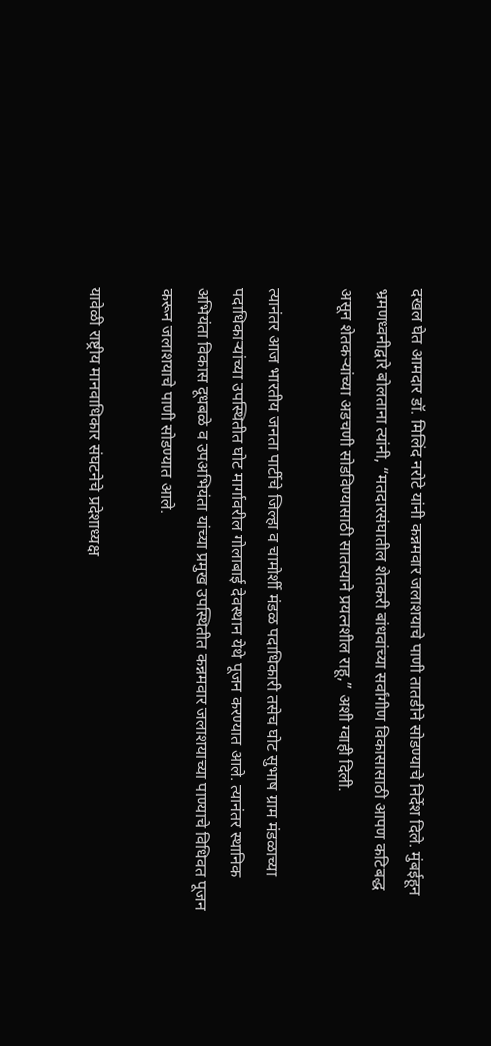दखल घेत आमदार डॉ. मिलिंद नरोटे यांनी कन्नमवार जलाशयाचे पाणी तातडीने सोडण्याचे निर्देश दिले. मुंबईहून भ्रमणध्वनीद्वारे बोलताना त्यांनी, “मतदारसंघातील शेतकरी बांधवांच्या सर्वांगीण विकासासाठी आपण कटिबद्ध असून शेतकऱ्यांच्या अडचणी सोडविण्यासाठी सातत्याने प्रयत्नशील राहू,” अशी ग्वाही दिली.

त्यानंतर आज भारतीय जनता पार्टीचे जिल्हा व चामोर्शी मंडळ पदाधिकारी तसेच घोट सुभाष ग्राम मंडळाच्या पदाधिकाऱ्यांच्या उपस्थितीत घोट मार्गावरील गोलाबाई देवस्थान येथे पूजन करण्यात आले. त्यानंतर स्थानिक अभियंता विकास दूधबळे व उपअभियंता यांच्या प्रमुख उपस्थितीत कन्नमवार जलाशयाच्या पाण्याचे विधिवत पूजन करून जलाशयाचे पाणी सोडण्यात आले.

यावेळी राष्ट्रीय मानवाधिकार संघटनेचे प्रदेशाध्यक्ष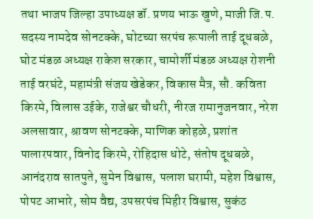तथा भाजप जिल्हा उपाध्यक्ष डॉ. प्रणय भाऊ खुणे, माजी जि.प. सदस्य नामदेव सोनटक्के, घोटच्या सरपंच रूपाली ताई दूधबळे, घोट मंडळ अध्यक्ष राकेश सरकार, चामोर्शी मंडळ अध्यक्ष रोशनी ताई वरघंटे, महामंत्री संजय खेडेकर, विकास मैत्र, सौ. कविता किरमे, विलास उईके, राजेश्वर चौधरी, नीरज रामानुजनवार, नरेश अलसावार, श्रावण सोनटक्के, माणिक कोहळे, प्रशांत पालारपवार, विनोद किरमे, रोहिदास धोटे, संतोष दूधबळे, आनंदराव सातपुते, सुमेन विश्वास, पलाश घरामी, महेश विश्वास, पोपट आभारे, सोम वैद्य, उपसरपंच मिहीर विश्वास, सुकंठ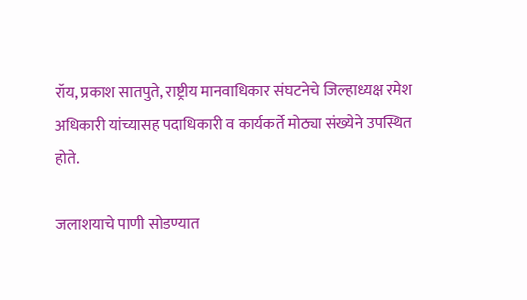रॉय, प्रकाश सातपुते, राष्ट्रीय मानवाधिकार संघटनेचे जिल्हाध्यक्ष रमेश अधिकारी यांच्यासह पदाधिकारी व कार्यकर्ते मोठ्या संख्येने उपस्थित होते.

जलाशयाचे पाणी सोडण्यात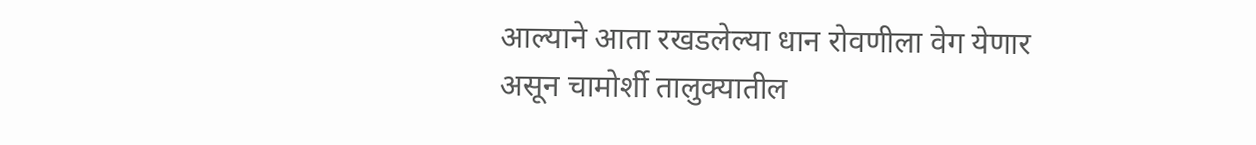आल्याने आता रखडलेल्या धान रोवणीला वेग येणार असून चामोर्शी तालुक्यातील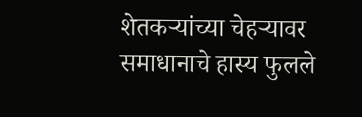शेतकऱ्यांच्या चेहऱ्यावर समाधानाचे हास्य फुलले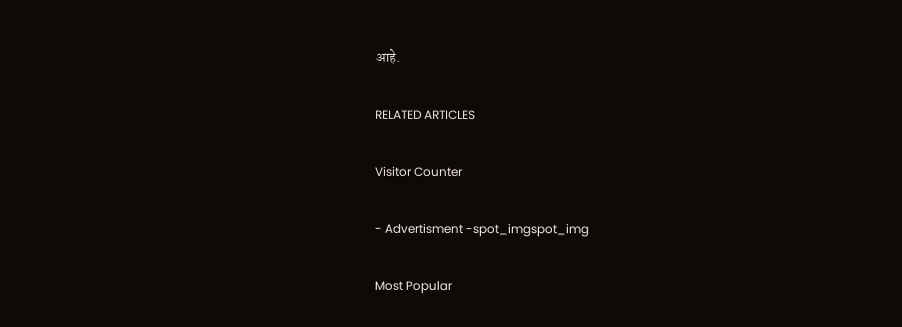आहे.

RELATED ARTICLES

Visitor Counter

- Advertisment -spot_imgspot_img

Most Popular